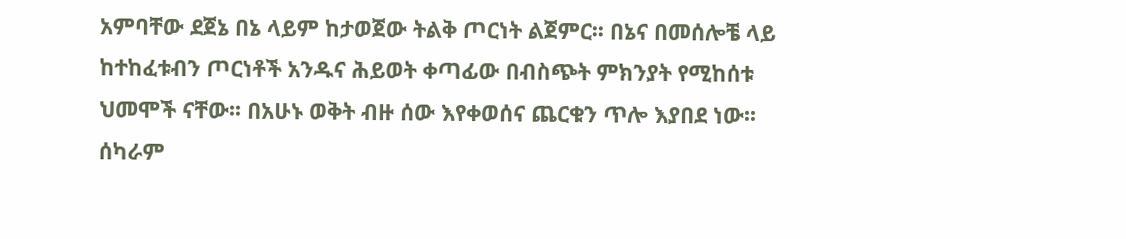አምባቸው ደጀኔ በኔ ላይም ከታወጀው ትልቅ ጦርነት ልጀምር፡፡ በኔና በመሰሎቼ ላይ ከተከፈቱብን ጦርነቶች አንዱና ሕይወት ቀጣፊው በብስጭት ምክንያት የሚከሰቱ ህመሞች ናቸው፡፡ በአሁኑ ወቅት ብዙ ሰው እየቀወሰና ጨርቁን ጥሎ እያበደ ነው፡፡ ሰካራም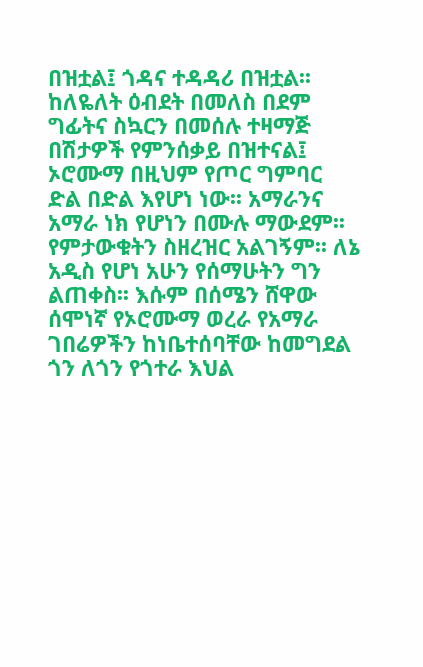በዝቷል፤ ጎዳና ተዳዳሪ በዝቷል፡፡ ከለዬለት ዕብደት በመለስ በደም ግፊትና ስኳርን በመሰሉ ተዛማጅ በሽታዎች የምንሰቃይ በዝተናል፤ ኦሮሙማ በዚህም የጦር ግምባር ድል በድል እየሆነ ነው፡፡ አማራንና አማራ ነክ የሆነን በሙሉ ማውደም፡፡ የምታውቁትን ስዘረዝር አልገኝም፡፡ ለኔ አዲስ የሆነ አሁን የሰማሁትን ግን ልጠቀስ፡፡ እሱም በሰሜን ሸዋው ሰሞነኛ የኦሮሙማ ወረራ የአማራ ገበሬዎችን ከነቤተሰባቸው ከመግደል ጎን ለጎን የጎተራ እህል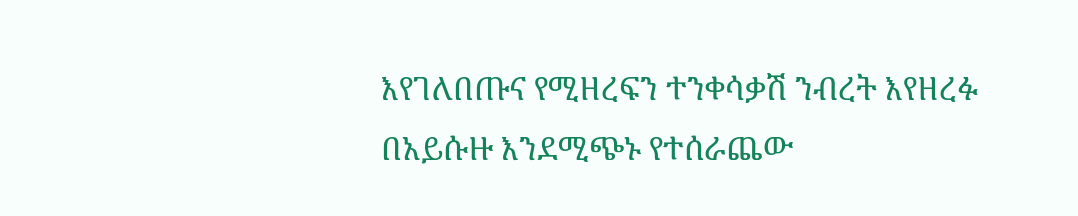እየገለበጡና የሚዘረፍን ተንቀሳቃሽ ንብረት እየዘረፉ በአይሱዙ እንደሚጭኑ የተሰራጨው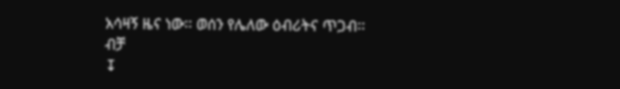አሳዛኝ ዜና ነው፡፡ ወሰን የሌለው ዕብሪትና ጥጋብ፡፡ ብቻ
↧